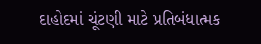દાહોદમાં ચૂંટણી માટે પ્રતિબંધાત્મક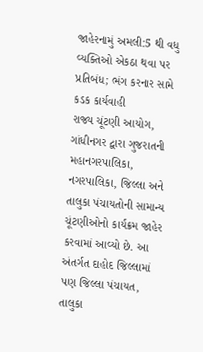જાહેરનામું અમલી:5 થી વધુ વ્યક્તિઓ એકઠા થવા પર પ્રતિબંધ; ભંગ કરનાર સામે કડક કાર્યવાહી
રાજ્ય ચૂંટણી આયોગ, ગાંધીનગર દ્વારા ગુજરાતની મહાનગરપાલિકા, નગરપાલિકા, જિલ્લા અને તાલુકા પંચાયતોની સામાન્ય ચૂંટણીઓનો કાર્યક્રમ જાહેર કરવામાં આવ્યો છે. આ અંતર્ગત દાહોદ જિલ્લામાં પણ જિલ્લા પંચાયત, તાલુકા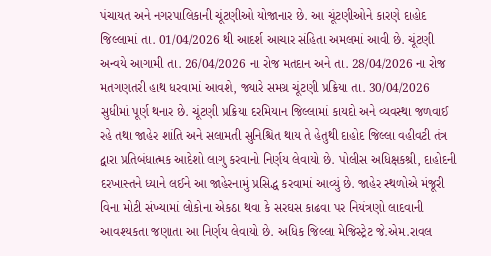પંચાયત અને નગરપાલિકાની ચૂંટણીઓ યોજાનાર છે. આ ચૂંટણીઓને કારણે દાહોદ જિલ્લામાં તા. 01/04/2026 થી આદર્શ આચાર સંહિતા અમલમાં આવી છે. ચૂંટણી અન્વયે આગામી તા. 26/04/2026 ના રોજ મતદાન અને તા. 28/04/2026 ના રોજ મતગણતરી હાથ ધરવામાં આવશે, જ્યારે સમગ્ર ચૂંટણી પ્રક્રિયા તા. 30/04/2026 સુધીમાં પૂર્ણ થનાર છે. ચૂંટણી પ્રક્રિયા દરમિયાન જિલ્લામાં કાયદો અને વ્યવસ્થા જળવાઈ રહે તથા જાહેર શાંતિ અને સલામતી સુનિશ્ચિત થાય તે હેતુથી દાહોદ જિલ્લા વહીવટી તંત્ર દ્વારા પ્રતિબંધાત્મક આદેશો લાગુ કરવાનો નિર્ણય લેવાયો છે. પોલીસ અધિક્ષકશ્રી, દાહોદની દરખાસ્તને ધ્યાને લઈને આ જાહેરનામું પ્રસિદ્ધ કરવામાં આવ્યું છે. જાહેર સ્થળોએ મંજૂરી વિના મોટી સંખ્યામાં લોકોના એકઠા થવા કે સરઘસ કાઢવા પર નિયંત્રણો લાદવાની આવશ્યકતા જણાતા આ નિર્ણય લેવાયો છે. અધિક જિલ્લા મેજિસ્ટ્રેટ જે.એમ.રાવલ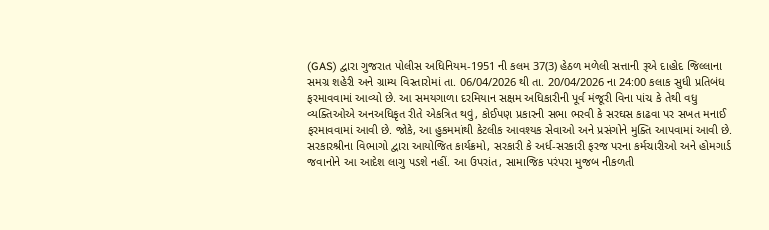(GAS) દ્વારા ગુજરાત પોલીસ અધિનિયમ-1951 ની કલમ 37(3) હેઠળ મળેલી સત્તાની રૂએ દાહોદ જિલ્લાના સમગ્ર શહેરી અને ગ્રામ્ય વિસ્તારોમાં તા. 06/04/2026 થી તા. 20/04/2026 ના 24:00 કલાક સુધી પ્રતિબંધ ફરમાવવામાં આવ્યો છે. આ સમયગાળા દરમિયાન સક્ષમ અધિકારીની પૂર્વ મંજૂરી વિના પાંચ કે તેથી વધુ વ્યક્તિઓએ અનઅધિકૃત રીતે એકત્રિત થવું, કોઈપણ પ્રકારની સભા ભરવી કે સરઘસ કાઢવા પર સખત મનાઈ ફરમાવવામાં આવી છે. જોકે, આ હુકમમાંથી કેટલીક આવશ્યક સેવાઓ અને પ્રસંગોને મુક્તિ આપવામાં આવી છે. સરકારશ્રીના વિભાગો દ્વારા આયોજિત કાર્યક્રમો, સરકારી કે અર્ધ-સરકારી ફરજ પરના કર્મચારીઓ અને હોમગાર્ડ જવાનોને આ આદેશ લાગુ પડશે નહીં. આ ઉપરાંત, સામાજિક પરંપરા મુજબ નીકળતી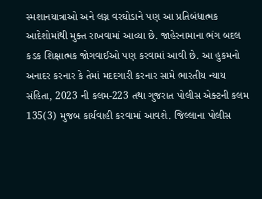સ્મશાનયાત્રાઓ અને લગ્ન વરઘોડાને પણ આ પ્રતિબંધાત્મક આદેશોમાંથી મુક્ત રાખવામાં આવ્યા છે. જાહેરનામાના ભંગ બદલ કડક શિક્ષાત્મક જોગવાઈઓ પણ કરવામાં આવી છે. આ હુકમનો અનાદર કરનાર કે તેમાં મદદગારી કરનાર સામે ભારતીય ન્યાય સંહિતા, 2023 ની કલમ-223 તથા ગુજરાત પોલીસ એક્ટની કલમ 135(3) મુજબ કાર્યવાહી કરવામાં આવશે. જિલ્લાના પોલીસ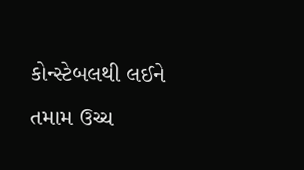કોન્સ્ટેબલથી લઈને તમામ ઉચ્ચ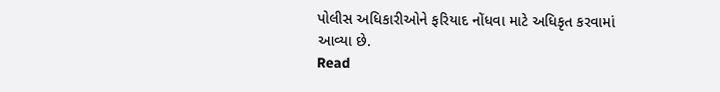પોલીસ અધિકારીઓને ફરિયાદ નોંધવા માટે અધિકૃત કરવામાં આવ્યા છે.
Read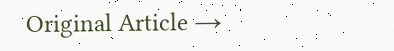Original Article →